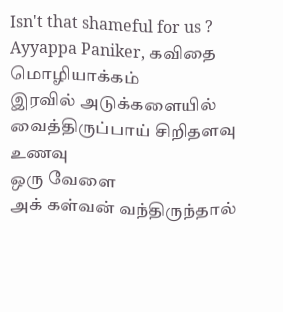Isn't that shameful for us ?
Ayyappa Paniker, கவிதை
மொழியாக்கம்
இரவில் அடுக்களையில்
வைத்திருப்பாய் சிறிதளவு
உணவு
ஒரு வேளை
அக் கள்வன் வந்திருந்தால்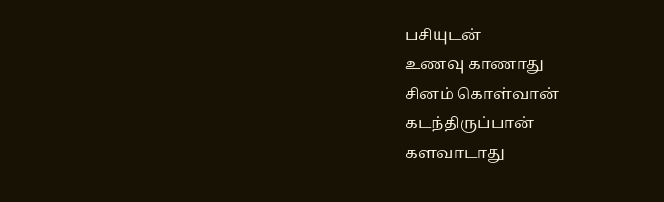பசியுடன்
உணவு காணாது
சினம் கொள்வான்
கடந்திருப்பான்
களவாடாது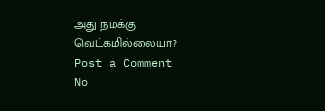அது நமக்கு வெட்கமில்லையா?
Post a Comment
No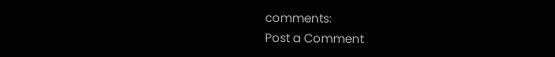comments:
Post a Comment